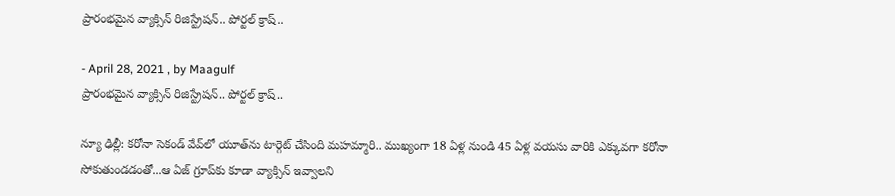ప్రారంభమైన వ్యాక్సిన్ రిజిస్ట్రేషన్‌.. పోర్టల్‌ క్రాష్‌..

- April 28, 2021 , by Maagulf
ప్రారంభమైన వ్యాక్సిన్ రిజిస్ట్రేషన్‌.. పోర్టల్‌ క్రాష్‌..

న్యూ ఢిల్లీ: క‌రోనా సెకండ్ వేవ్‌లో యూత్‌ను టార్గెట్ చేసింది మ‌హ‌మ్మారి.. ముఖ్యంగా 18 ఏళ్ల నుండి 45 ఏళ్ల వయసు వారికి ఎక్కువగా కరోనా సోకుతుండడంతో...ఆ ఏజ్ గ్రూప్‌కు కూడా వ్యాక్సిన్ ఇవ్వాల‌ని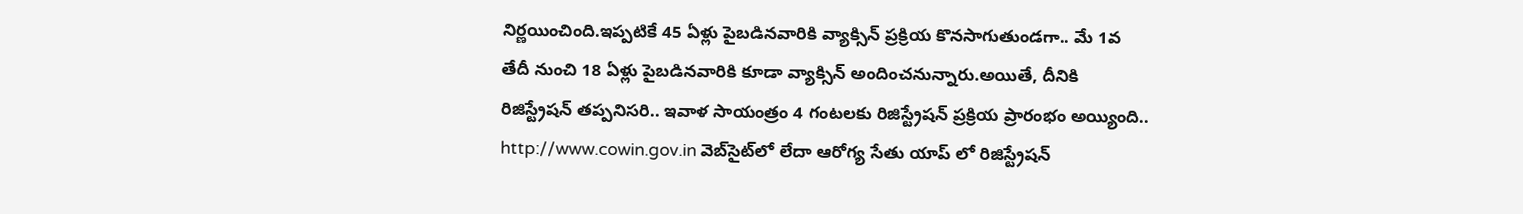నిర్ణ‌యించింది.ఇప్ప‌టికే 45 ఏళ్లు పైబ‌డిన‌వారికి వ్యాక్సిన్ ప్ర‌క్రియ కొన‌సాగుతుండ‌గా.. మే 1వ తేదీ నుంచి 18 ఏళ్లు పైబ‌డిన‌వారికి కూడా వ్యాక్సిన్ అందించ‌నున్నారు.అయితే, దీనికి రిజిస్ట్రేష‌న్ త‌ప్ప‌నిస‌రి.. ఇవాళ సాయంత్రం 4 గంట‌ల‌కు రిజిస్ట్రేష‌న్ ప్ర‌క్రియ ప్రారంభం అయ్యింది.. http://www.cowin.gov.in వెబ్‌సైట్‌లో లేదా ఆరోగ్య సేతు యాప్ లో రిజిస్ట్రేషన్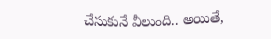చేసుకునే వీలుంది.. అయితే,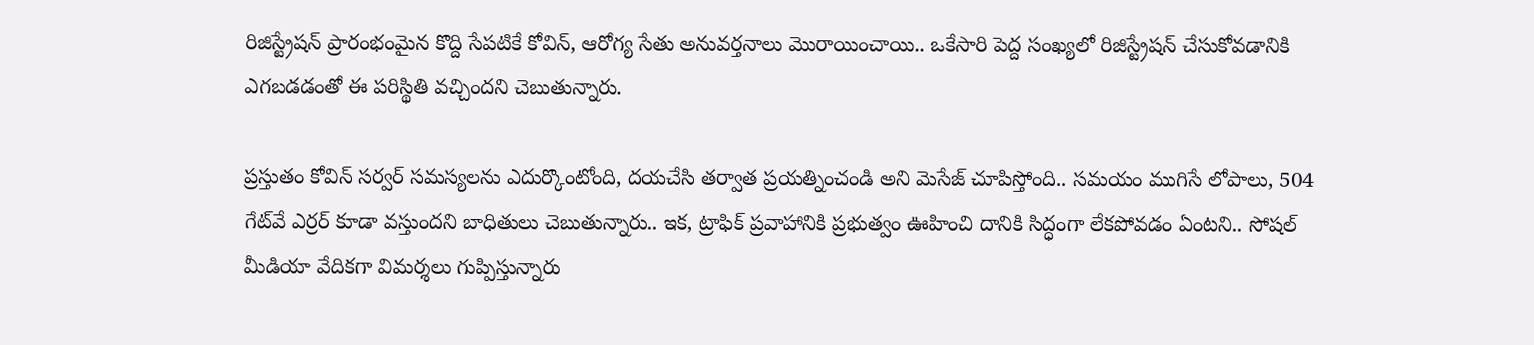రిజిస్ట్రేష‌న్ ప్రారంభంమైన కొద్ది సేప‌టికే కోవిన్, ఆరోగ్య సేతు అనువర్తనాలు మొరాయించాయి.. ఒకేసారి పెద్ద సంఖ్య‌లో రిజిస్ట్రేష‌న్ చేసుకోవ‌డానికి ఎగ‌బ‌డ‌డంతో ఈ ప‌రిస్థితి వ‌చ్చింద‌ని చెబుతున్నారు.

ప్ర‌స్తుతం కోవిన్ సర్వర్ సమస్యలను ఎదుర్కొంటోంది, దయచేసి త‌ర్వాత ప్రయత్నించండి అని మెసేజ్ చూపిస్తోంది.. సమయం ముగిసే లోపాలు, 504 గేట్‌వే ఎర్ర‌ర్ కూడా వ‌స్తుంద‌ని బాధితులు చెబుతున్నారు.. ఇక‌, ట్రాఫిక్ ప్రవాహానికి ప్రభుత్వం ఊహించి దానికి సిద్ధంగా లేకపోవడం ఏంట‌ని.. సోష‌ల్ మీడియా వేదిక‌గా విమ‌ర్శ‌లు గుప్పిస్తున్నారు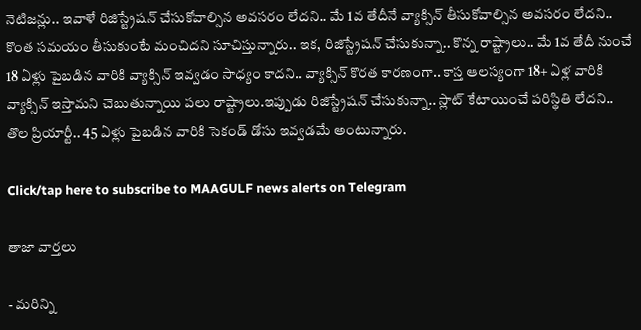నెటిజ‌న్లు.. ఇవాళే రిజిస్ట్రేష‌న్ చేసుకోవాల్సిన అవ‌స‌రం లేద‌ని.. మే 1వ తేదీనే వ్యాక్సిన్ తీసుకోవాల్సిన అవ‌స‌రం లేద‌ని.. కొంత స‌మ‌యం తీసుకుంటే మంచిద‌ని సూచిస్తున్నారు.. ఇక‌, రిజిస్ట్రేష‌న్ చేసుకున్నా.. కొన్న రాష్ట్రాలు.. మే 1వ తేదీ నుంచే 18 ఏళ్లు పైబ‌డిన వారికి వ్యాక్సిన్ ఇవ్వ‌డం సాధ్యం కాద‌ని.. వ్యాక్సిన్ కొర‌త కార‌ణంగా.. కాస్త ఆల‌స్యంగా 18+ ఏళ్ల వారికి వ్యాక్సిన్ ఇస్తామ‌ని చెబుతున్నాయి ప‌లు రాష్ట్రాలు.ఇప్పుడు రిజిస్ట్రేష‌న్ చేసుకున్నా.. స్లాట్ కేటాయించే ప‌రిస్థితి లేద‌ని.. తొల ప్రియార్టీ.. 45 ఏళ్లు పైబ‌డిన వారికి సెకండ్ డోసు ఇవ్వ‌డ‌మే అంటున్నారు.

Click/tap here to subscribe to MAAGULF news alerts on Telegram

తాజా వార్తలు

- మరిన్ని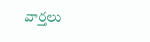వార్తలు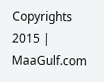Copyrights 2015 | MaaGulf.com